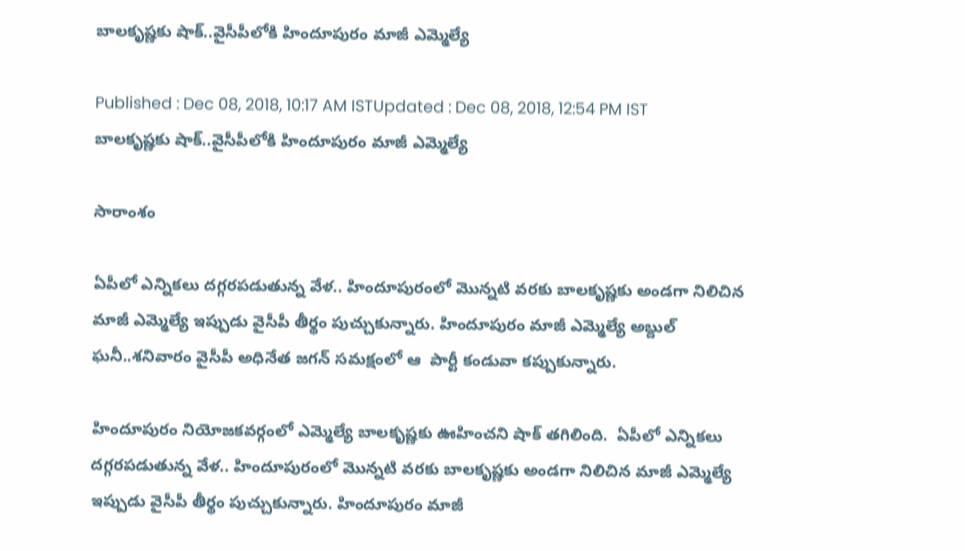బాలకృష్ణకు షాక్..వైసీపీలోకి హిందూపురం మాజీ ఎమ్మెల్యే

Published : Dec 08, 2018, 10:17 AM ISTUpdated : Dec 08, 2018, 12:54 PM IST
బాలకృష్ణకు షాక్..వైసీపీలోకి హిందూపురం మాజీ ఎమ్మెల్యే

సారాంశం

ఏపీలో ఎన్నికలు దగ్గరపడుతున్న వేళ.. హిందూపురంలో మొన్నటి వరకు బాలకృష్ణకు అండగా నిలిచిన మాజీ ఎమ్మెల్యే ఇప్పుడు వైసీపీ తీర్థం పుచ్చుకున్నారు. హిందూపురం మాజీ ఎమ్మెల్యే అబ్దుల్ ఘనీ..శనివారం వైసీపీ అధినేత జగన్ సమక్షంలో ఆ  పార్టీ కండువా కప్పుకున్నారు.

హిందూపురం నియోజకవర్గంలో ఎమ్మెల్యే బాలకృష్ణకు ఊహించని షాక్ తగిలింది.  ఏపీలో ఎన్నికలు దగ్గరపడుతున్న వేళ.. హిందూపురంలో మొన్నటి వరకు బాలకృష్ణకు అండగా నిలిచిన మాజీ ఎమ్మెల్యే ఇప్పుడు వైసీపీ తీర్థం పుచ్చుకున్నారు. హిందూపురం మాజీ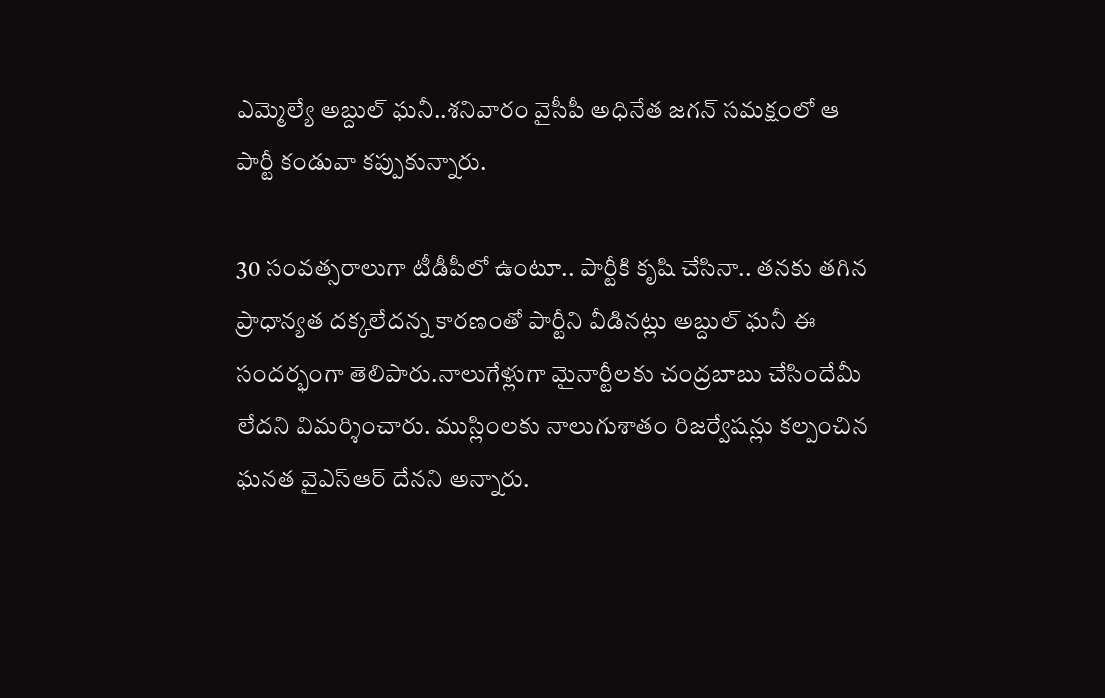ఎమ్మెల్యే అబ్దుల్ ఘనీ..శనివారం వైసీపీ అధినేత జగన్ సమక్షంలో ఆ  పార్టీ కండువా కప్పుకున్నారు.

30 సంవత్సరాలుగా టీడీపీలో ఉంటూ.. పార్టీకి కృషి చేసినా.. తనకు తగిన ప్రాధాన్యత దక్కలేదన్న కారణంతో పార్టీని వీడినట్లు అబ్దుల్ ఘనీ ఈ సందర్భంగా తెలిపారు.నాలుగేళ్లుగా మైనార్టీలకు చంద్రబాబు చేసిందేమీ లేదని విమర్శించారు. ముస్లింలకు నాలుగుశాతం రిజర్వేషన్లు కల్పంచిన ఘనత వైఎస్ఆర్ దేనని అన్నారు.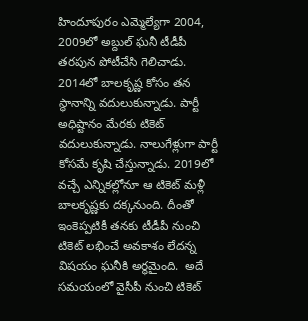హిందూపురం ఎమ్మెల్యేగా 2004, 2009లో అబ్దుల్ ఘనీ టీడీపీ  తరపున పోటీచేసి గెలిచాడు. 2014లో బాలకృష్ణ కోసం తన స్థానాన్ని వదులుకున్నాడు. పార్టీ అధిష్టానం మేరకు టికెట్ వదులుకున్నాడు. నాలుగేళ్లుగా పార్టీ కోసమే కృషి చేస్తున్నాడు. 2019లో వచ్చే ఎన్నికల్లోనూ ఆ టికెట్ మళ్లీ బాలకృష్ణకు దక్కనుంది. దీంతో ఇంకెప్పటికీ తనకు టీడీపీ నుంచి టికెట్ లభించే అవకాశం లేదన్న విషయం ఘనీకి అర్థమైంది.  అదే సమయంలో వైసీపీ నుంచి టికెట్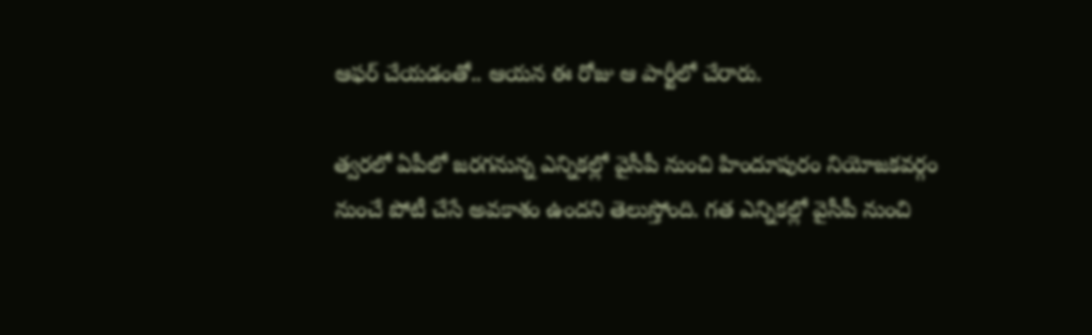ఆఫర్ చేయడంతో.. ఆయన ఈ రోజు ఆ పార్టీలో చేరారు.

త్వరలో ఏపీలో జరగనున్న ఎన్నికల్లో వైసీపీ నుంచి హిందూపురం నియోజకవర్గం నుంచే పోటీ చేసే అవకాశం ఉందని తెలుస్తోంది. గత ఎన్నికల్లో వైసీపీ నుంచి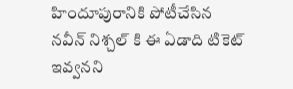హిందూపురానికి పోటీచేసిన నవీన్ నిశ్చల్ కి ఈ ఏడాది టికెట్ ఇవ్వనని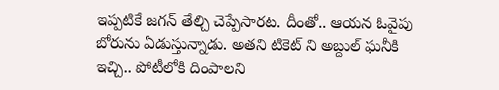ఇప్పటికే జగన్ తేల్చి చెప్పేసారట. దీంతో.. ఆయన ఓవైపు బోరును ఏడుస్తున్నాడు. అతని టికెట్ ని అబ్దుల్ ఘనీకి ఇచ్చి.. పోటీలోకి దింపాలని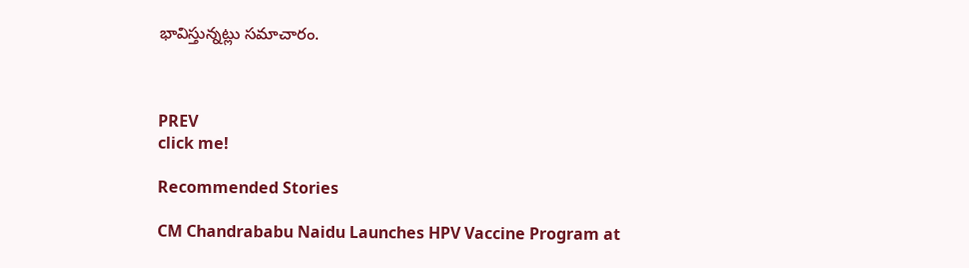భావిస్తున్నట్లు సమాచారం.



PREV
click me!

Recommended Stories

CM Chandrababu Naidu Launches HPV Vaccine Program at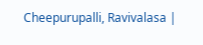Cheepurupalli, Ravivalasa |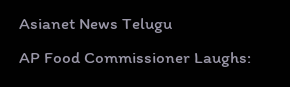Asianet News Telugu
AP Food Commissioner Laughs: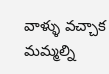వాళ్ళు వచ్చాక మమ్మల్ని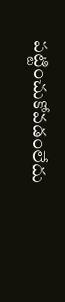పట్టించుకోవడంలేదు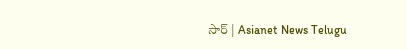సార్ | Asianet News Telugu